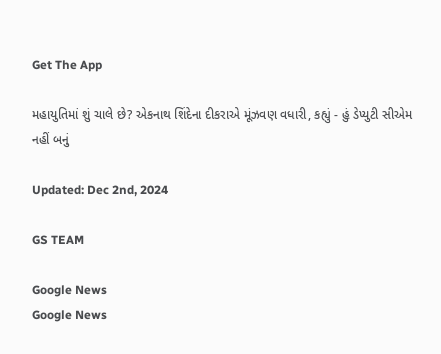Get The App

મહાયુતિમાં શું ચાલે છે? એકનાથ શિંદેના દીકરાએ મૂંઝવણ વધારી, કહ્યું - હું ડેપ્યુટી સીએમ નહીં બનું

Updated: Dec 2nd, 2024

GS TEAM

Google News
Google News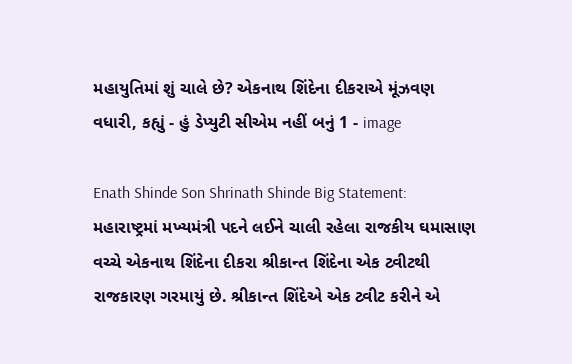મહાયુતિમાં શું ચાલે છે? એકનાથ શિંદેના દીકરાએ મૂંઝવણ વધારી, કહ્યું - હું ડેપ્યુટી સીએમ નહીં બનું 1 - image

Enath Shinde Son Shrinath Shinde Big Statement: મહારાષ્ટ્રમાં મખ્યમંત્રી પદને લઈને ચાલી રહેલા રાજકીય ઘમાસાણ વચ્ચે એકનાથ શિંદેના દીકરા શ્રીકાન્ત શિંદેના એક ટ્વીટથી રાજકારણ ગરમાયું છે. શ્રીકાન્ત શિંદેએ એક ટ્વીટ કરીને એ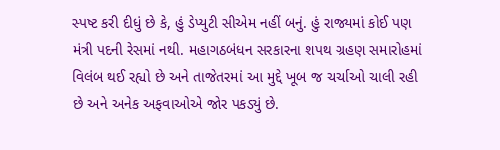સ્પષ્ટ કરી દીધું છે કે, હું ડેપ્યુટી સીએમ નહીં બનું. હું રાજ્યમાં કોઈ પણ મંત્રી પદની રેસમાં નથી. મહાગઠબંધન સરકારના શપથ ગ્રહણ સમારોહમાં વિલંબ થઈ રહ્યો છે અને તાજેતરમાં આ મુદ્દે ખૂબ જ ચર્ચાઓ ચાલી રહી છે અને અનેક અફવાઓએ જોર પકડ્યું છે.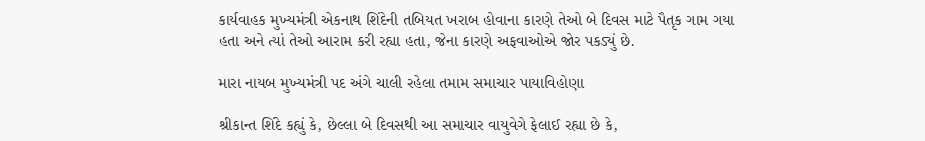કાર્યવાહક મુખ્યમંત્રી એકનાથ શિંદેની તબિયત ખરાબ હોવાના કારણે તેઓ બે દિવસ માટે પૈતૃક ગામ ગયા હતા અને ત્યાં તેઓ આરામ કરી રહ્યા હતા, જેના કારણે અફવાઓએ જોર પકડ્યું છે.

મારા નાયબ મુખ્યમંત્રી પદ અંગે ચાલી રહેલા તમામ સમાચાર પાયાવિહોણા

શ્રીકાન્ત શિંદે કહ્યું કે, છેલ્લા બે દિવસથી આ સમાચાર વાયુવેગે ફેલાઈ રહ્યા છે કે,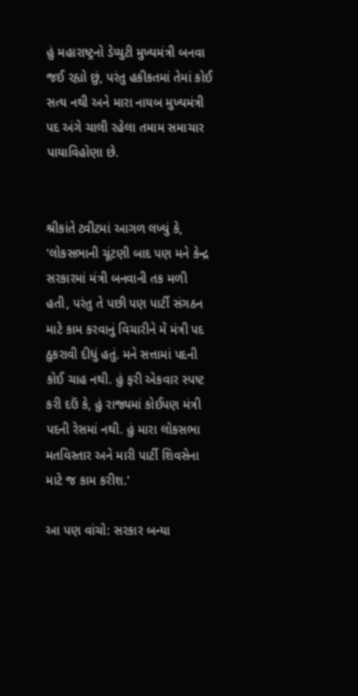હું મહારાષ્ટ્રનો ડેપ્યુટી મુખ્યમંત્રી બનવા જઈ રહ્યો છું, પરંતુ હકીકતમાં તેમાં કોઈ સત્ય નથી અને મારા નાયબ મુખ્યમંત્રી પદ અંગે ચાલી રહેલા તમામ સમાચાર પાયાવિહોણા છે.


શ્રીકાંતે ટ્વીટમાં આગળ લખ્યું કે, 'લોકસભાની ચૂંટણી બાદ પણ મને કેન્દ્ર સરકારમાં મંત્રી બનવાની તક મળી હતી, પરંતુ તે પછી પણ પાર્ટી સંગઠન માટે કામ કરવાનું વિચારીને મેં મંત્રી પદ ઠુકરાવી દીધું હતું. મને સત્તામાં પદની કોઈ ચાહ નથી. હું ફરી એકવાર સ્પષ્ટ કરી દઉં કે, હું રાજ્યમાં કોઈપણ મંત્રી પદની રેસમાં નથી. હું મારા લોકસભા મતવિસ્તાર અને મારી પાર્ટી શિવસેના માટે જ કામ કરીશ.'

આ પણ વાંચો: સરકાર બન્યા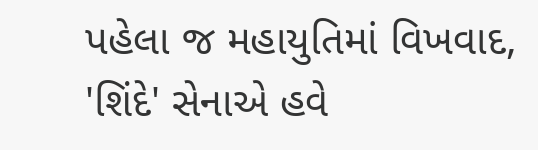પહેલા જ મહાયુતિમાં વિખવાદ, 'શિંદે' સેનાએ હવે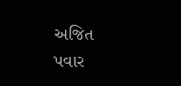અજિત પવાર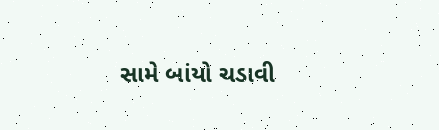સામે બાંયો ચડાવી